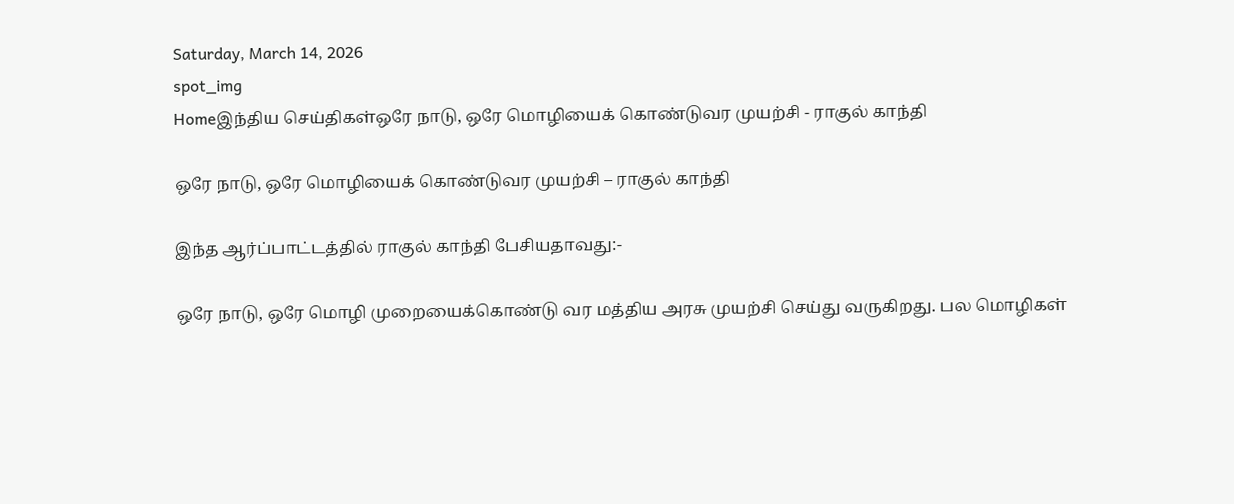Saturday, March 14, 2026
spot_img
Homeஇந்திய செய்திகள்ஒரே நாடு, ஒரே மொழியைக் கொண்டுவர முயற்சி - ராகுல் காந்தி

ஒரே நாடு, ஒரே மொழியைக் கொண்டுவர முயற்சி – ராகுல் காந்தி

இந்த ஆர்ப்பாட்டத்தில் ராகுல் காந்தி பேசியதாவது:-

ஒரே நாடு, ஒரே மொழி முறையைக்கொண்டு வர மத்திய அரசு முயற்சி செய்து வருகிறது. பல மொழிகள்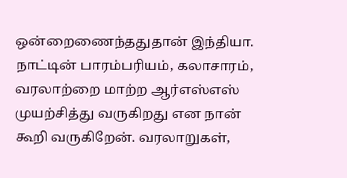ஒன்றைணைந்ததுதான் இந்தியா. நாட்டின் பாரம்பரியம், கலாசாரம், வரலாற்றை மாற்ற ஆர்எஸ்எஸ் முயற்சித்து வருகிறது என நான் கூறி வருகிறேன். வரலாறுகள்,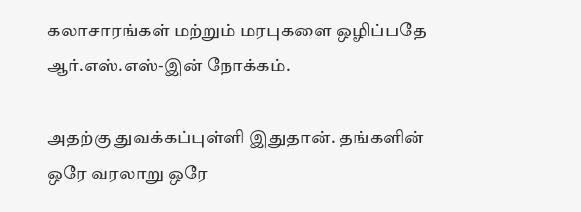கலாசாரங்கள் மற்றும் மரபுகளை ஒழிப்பதே ஆர்.எஸ்.எஸ்-இன் நோக்கம்.

அதற்கு துவக்கப்புள்ளி இதுதான். தங்களின் ஒரே வரலாறு ஒரே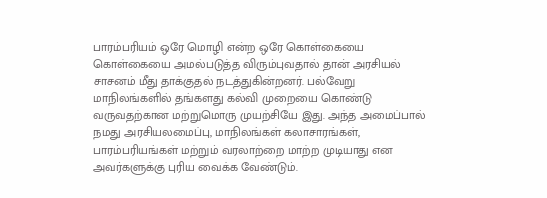பாரம்பரியம் ஒரே மொழி என்ற ஒரே கொள்கையை கொள்கையை அமல்படுத்த விரும்புவதால் தான் அரசியல் சாசனம் மீது தாக்குதல் நடத்துகின்றனர். பல்வேறு மாநிலங்களில் தங்களது கல்வி முறையை கொண்டு வருவதற்கான மற்றுமொரு முயற்சியே இது. அந்த அமைப்பால் நமது அரசியலமைப்பு, மாநிலங்கள் கலாசாரங்கள், பாரம்பரியங்கள் மற்றும் வரலாற்றை மாற்ற முடியாது என அவர்களுக்கு புரிய வைக்க வேண்டும்.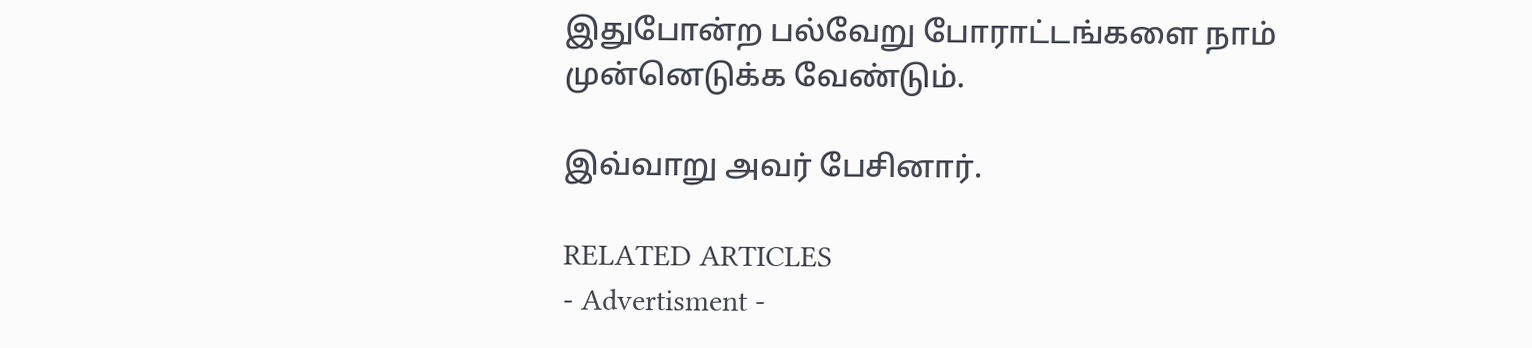இதுபோன்ற பல்வேறு போராட்டங்களை நாம் முன்னெடுக்க வேண்டும்.

இவ்வாறு அவர் பேசினார்.

RELATED ARTICLES
- Advertisment -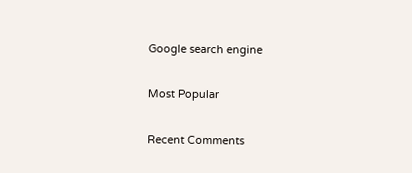Google search engine

Most Popular

Recent Comments